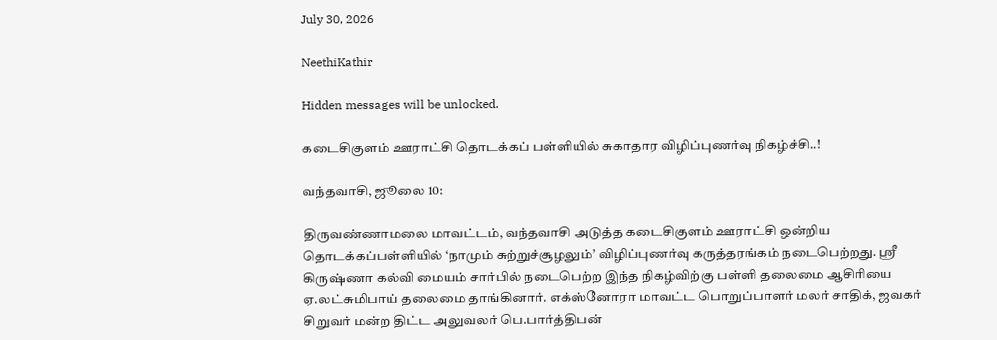July 30, 2026

NeethiKathir

Hidden messages will be unlocked.

கடைசிகுளம் ஊராட்சி தொடக்கப் பள்ளியில் சுகாதார விழிப்புணர்வு நிகழ்ச்சி..!

வந்தவாசி, ஜூலை 10:

திருவண்ணாமலை மாவட்டம், வந்தவாசி அடுத்த கடைசிகுளம் ஊராட்சி ஒன்றிய தொடக்கப்பள்ளியில் ‘நாமும் சுற்றுச்சூழலும்’ விழிப்புணர்வு கருத்தரங்கம் நடைபெற்றது. ஸ்ரீ கிருஷ்ணா கல்வி மையம் சார்பில் நடைபெற்ற இந்த நிகழ்விற்கு பள்ளி தலைமை ஆசிரியை ஏ.லட்சுமிபாய் தலைமை தாங்கினார். எக்ஸ்னோரா மாவட்ட பொறுப்பாளர் மலர் சாதிக், ஜவகர் சிறுவர் மன்ற திட்ட அலுவலர் பெ.பார்த்திபன்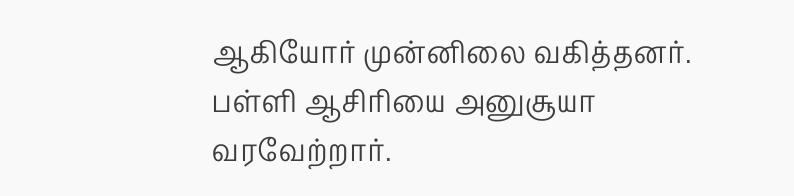ஆகியோர் முன்னிலை வகித்தனர்.
பள்ளி ஆசிரியை அனுசூயா வரவேற்றார்.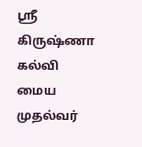ஸ்ரீ கிருஷ்ணா கல்வி மைய முதல்வர்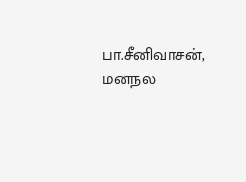பா.சீனிவாசன், மனநல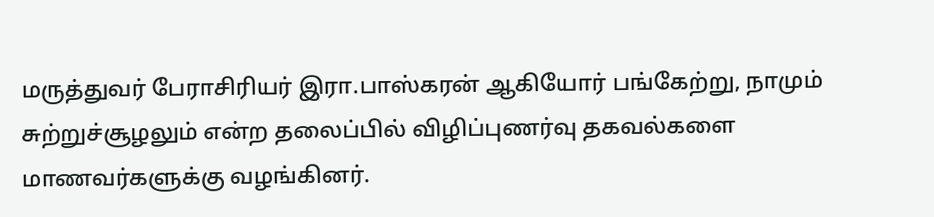மருத்துவர் பேராசிரியர் இரா.பாஸ்கரன் ஆகியோர் பங்கேற்று, நாமும் சுற்றுச்சூழலும் என்ற தலைப்பில் விழிப்புணர்வு தகவல்களை மாணவர்களுக்கு வழங்கினர்.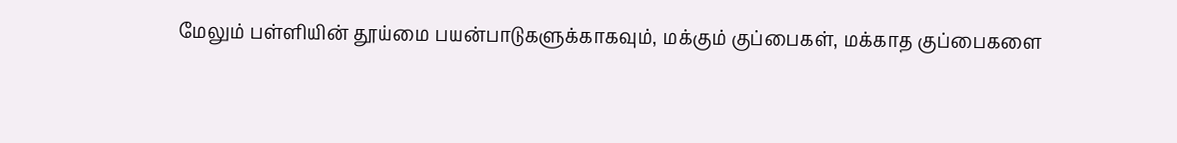மேலும் பள்ளியின் தூய்மை பயன்பாடுகளுக்காகவும், மக்கும் குப்பைகள், மக்காத குப்பைகளை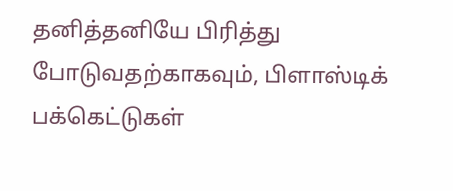தனித்தனியே பிரித்து போடுவதற்காகவும், பிளாஸ்டிக் பக்கெட்டுகள்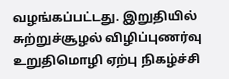வழங்கப்பட்டது. இறுதியில் சுற்றுச்சூழல் விழிப்புணர்வு உறுதிமொழி ஏற்பு நிகழ்ச்சி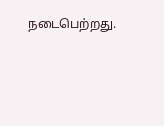நடைபெற்றது.